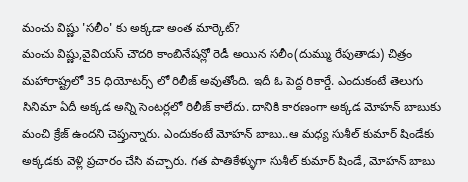మంచు విష్ణు 'సలీం' కు అక్కడా అంత మార్కెట్?
మంచు విష్ణు,వైవియస్ చౌదరి కాంబినేషన్లో రెడీ అయిన సలీం(దుమ్ము రేపుతాడు) చిత్రం మహారాష్ట్రలో 35 ధియోటర్స్ లో రిలీజ్ అవుతోంది. ఇదీ ఓ పెద్ద రికార్డే. ఎందుకంటే తెలుగు సినిమా ఏదీ అక్కడ అన్ని సెంటర్లలో రిలీజ్ కాలేదు. దానికి కారణంగా అక్కడ మోహన్ బాబుకు మంచి క్రేజ్ ఉందని చెప్తున్నారు. ఎందుకంటే మోహన్ బాబు..ఆ మధ్య సుశీల్ కుమార్ షిండేకు అక్కడకు వెళ్లి ప్రచారం చేసి వచ్చారు. గత పాతికేళ్ళుగా సుశీల్ కుమార్ షిండే, మోహన్ బాబు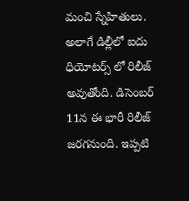మంచి స్నేహితులు. అలాగే డిల్లీలో ఐదు ధియోటర్స్ లో రిలీజ్ అవుతోంది. డిసెంబర్ 11న ఈ భారీ రిలీజ్ జరగనుంది. ఇప్పటి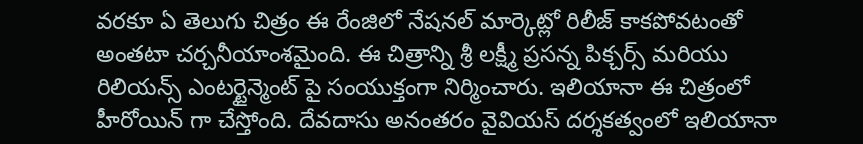వరకూ ఏ తెలుగు చిత్రం ఈ రేంజిలో నేషనల్ మార్కెట్లో రిలీజ్ కాకపోవటంతో అంతటా చర్చనీయాంశమైంది. ఈ చిత్రాన్ని శ్రీ లక్ష్మీ ప్రసన్న పిక్చర్స్ మరియు రిలియన్స్ ఎంటర్టైన్మెంట్ పై సంయుక్తంగా నిర్మించారు. ఇలియానా ఈ చిత్రంలో హీరోయిన్ గా చేస్తోంది. దేవదాసు అనంతరం వైవియస్ దర్శకత్వంలో ఇలియానా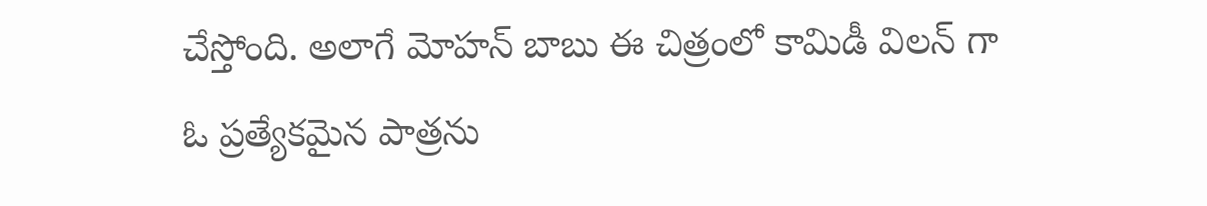చేస్తోంది. అలాగే మోహన్ బాబు ఈ చిత్రంలో కామిడీ విలన్ గా ఓ ప్రత్యేకమైన పాత్రను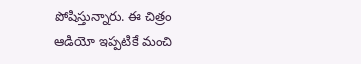పోషిస్తున్నారు. ఈ చిత్రం ఆడియో ఇప్పటికే మంచి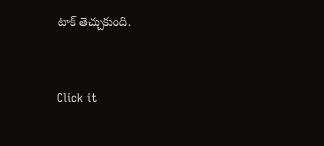టాక్ తెచ్చుకుంది.


Click it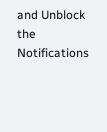and Unblock the Notifications